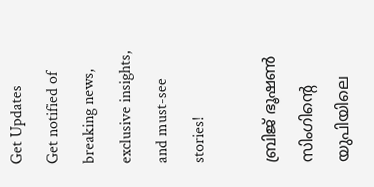Get Updates
Get notified of breaking news, exclusive insights, and must-see stories!

ബ്രിജ് ഭൂഷൺ സിംഗിന്റെ യുപിയിലെ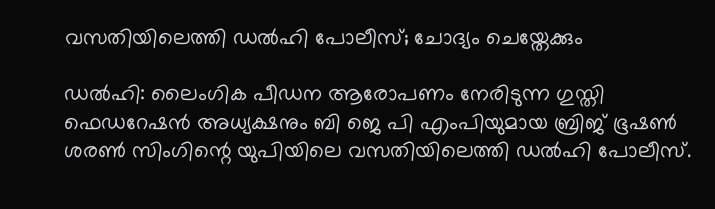വസതിയിലെത്തി ഡൽഹി പോലീസ്; ചോദ്യം ചെയ്തേക്കും

ഡൽഹി: ലൈംഗിക പീഡന ആരോപണം നേരിടുന്ന ഗുസ്തി ഫെഡറേഷൻ അധ്യക്ഷനും ബി ജെ പി എംപിയുമായ ബ്രിജ് ഭൂഷൺ ശരൺ സിംഗിന്റെ യുപിയിലെ വസതിയിലെത്തി ഡൽഹി പോലീസ്.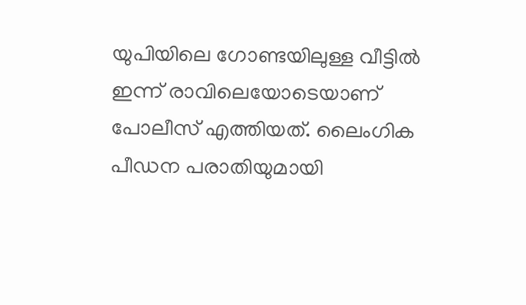യുപിയിലെ ഗോണ്ടയിലുള്ള വീട്ടിൽ ഇന്ന് രാവിലെയോടെയാണ് പോലീസ് എത്തിയത്. ലൈംഗിക പീഡന പരാതിയുമായി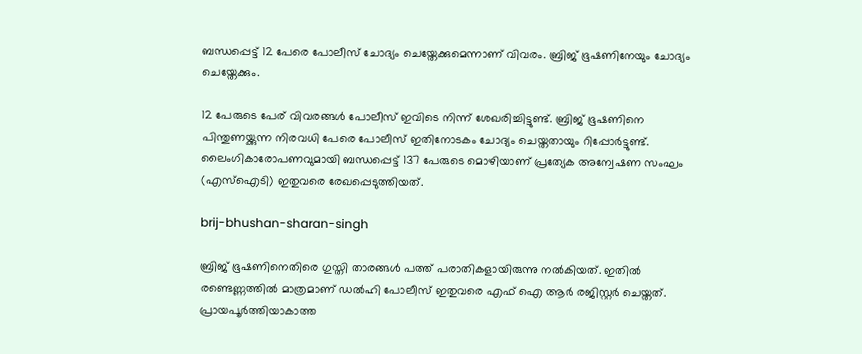ബന്ധപ്പെട്ട് 12 പേരെ പോലീസ് ചോദ്യം ചെയ്തേക്കുമെന്നാണ് വിവരം. ബ്രിജ് ഭൂഷണിനേയും ചോദ്യം ചെയ്തേക്കും.

12 പേരുടെ പേര് വിവരങ്ങൾ പോലീസ് ഇവിടെ നിന്ന് ശേഖരിച്ചിട്ടുണ്ട്. ബ്രിജ് ഭൂഷണിനെ പിന്തുണയ്ക്കുന്ന നിരവധി പേരെ പോലീസ് ഇതിനോടകം ചോദ്യം ചെയ്തതായും റിപ്പോർട്ടുണ്ട്. ലൈംഗികാരോപണവുമായി ബന്ധപ്പെട്ട് 137 പേരുടെ മൊഴിയാണ് പ്രത്യേക അന്വേഷണ സംഘം (എസ്‌ഐടി) ഇതുവരെ രേഖപ്പെടുത്തിയത്.

brij-bhushan-sharan-singh

ബ്രിജ് ഭൂഷണിനെതിരെ ഗുസ്തി താരങ്ങൾ പത്ത് പരാതികളായിരുന്നു നൽകിയത്. ഇതിൽ രണ്ടെണ്ണത്തിൽ മാത്രമാണ് ഡൽഹി പോലീസ് ഇതുവരെ എഫ് ഐ ആർ രജിസ്റ്റർ ചെയ്തത്. പ്രായപൂർത്തിയാകാത്ത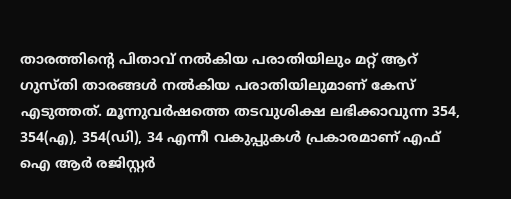താരത്തിന്റെ പിതാവ് നൽകിയ പരാതിയിലും മറ്റ് ആറ് ഗുസ്തി താരങ്ങൾ നൽകിയ പരാതിയിലുമാണ് കേസ് എടുത്തത്. മൂന്നുവര്‍ഷത്തെ തടവുശിക്ഷ ലഭിക്കാവുന്ന 354, 354(എ), 354(ഡി), 34 എന്നീ വകുപ്പുകള്‍ പ്രകാരമാണ് എഫ് ഐ ആര്‍ രജിസ്റ്റര്‍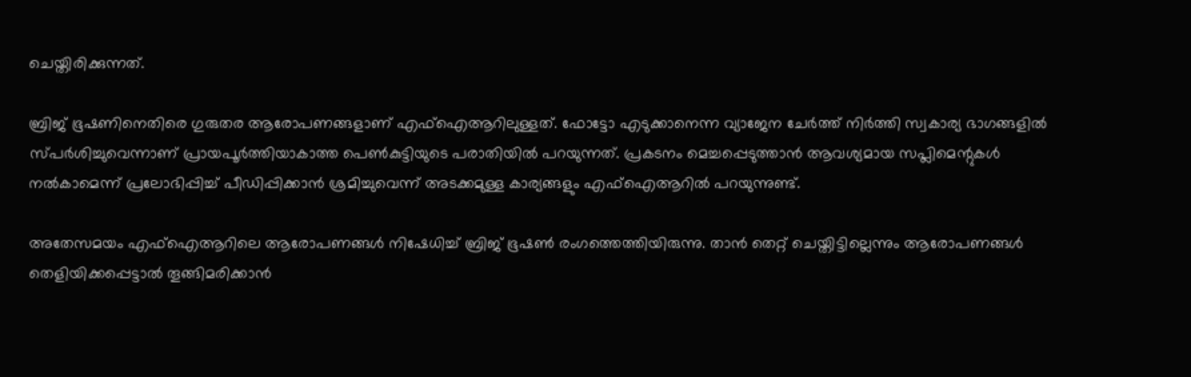ചെയ്തിരിക്കുന്നത്.

ബ്രിജ് ഭൂഷണിനെതിരെ ഗുരുതര ആരോപണങ്ങളാണ് എഫ്ഐആറിലുള്ളത്. ഫോട്ടോ എടുക്കാനെന്ന വ്യാജേന ചേർത്ത് നിർത്തി സ്വകാര്യ ഭാഗങ്ങളിൽ സ്പർശിച്ചുവെന്നാണ് പ്രായപൂർത്തിയാകാത്ത പെൺകുട്ടിയുടെ പരാതിയിൽ പറയുന്നത്. പ്രകടനം മെച്ചപ്പെടുത്താൻ ആവശ്യമായ സപ്ലിമെന്റുകൾ നൽകാമെന്ന് പ്രലോഭിപ്പിച്ച് പീഡിപ്പിക്കാൻ ശ്രമിച്ചുവെന്ന് അടക്കമുള്ള കാര്യങ്ങളും എഫ്ഐആറിൽ പറയുന്നുണ്ട്.

അതേസമയം എഫ്ഐആറിലെ ആരോപണങ്ങൾ നിഷേധിച്ച് ബ്രിജ് ഭൂഷൺ രംഗത്തെത്തിയിരുന്നു. താൻ തെറ്റ് ചെയ്തിട്ടില്ലെന്നും ആരോപണങ്ങൾ തെളിയിക്കപ്പെട്ടാൽ തൂങ്ങിമരിക്കാൻ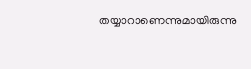തയ്യാറാണെന്നുമായിരുന്നു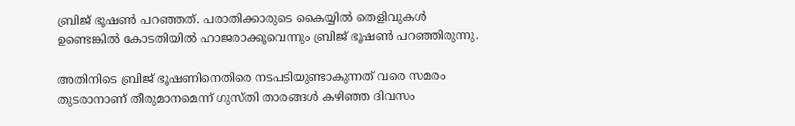ബ്രിജ് ഭൂഷൺ പറഞ്ഞത്. പരാതിക്കാരുടെ കൈയ്യിൽ തെളിവുകൾ ഉണ്ടെങ്കിൽ കോടതിയിൽ ഹാജരാക്കൂവെന്നും ബ്രിജ് ഭൂഷൺ പറഞ്ഞിരുന്നു.

അതിനിടെ ബ്രിജ് ഭൂഷണിനെതിരെ നടപടിയുണ്ടാകുന്നത് വരെ സമരം തുടരാനാണ് തീരുമാനമെന്ന് ഗുസ്തി താരങ്ങൾ കഴിഞ്ഞ ദിവസം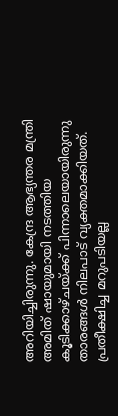അറിയിച്ചിരുന്നു. കേന്ദ്ര ആഭ്യന്തര മന്ത്രി അമിത് ഷായുമായി നടത്തിയ കൂടിക്കാഴ്ചയ്ക്ക് പിന്നാലെയായിരുന്നു താരങ്ങൾ നിലപാട് വ്യക്തമാക്കിയത്. പ്രതീക്ഷിച്ച മറുപടിയല്ല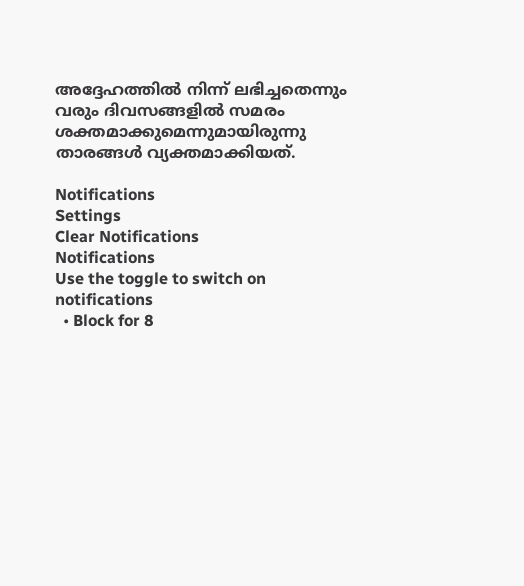അദ്ദേഹത്തിൽ നിന്ന് ലഭിച്ചതെന്നും വരും ദിവസങ്ങളിൽ സമരം ശക്തമാക്കുമെന്നുമായിരുന്നു താരങ്ങൾ വ്യക്തമാക്കിയത്.

Notifications
Settings
Clear Notifications
Notifications
Use the toggle to switch on notifications
  • Block for 8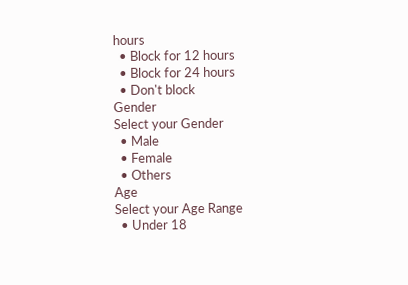hours
  • Block for 12 hours
  • Block for 24 hours
  • Don't block
Gender
Select your Gender
  • Male
  • Female
  • Others
Age
Select your Age Range
  • Under 18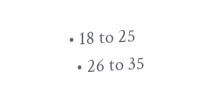• 18 to 25
  • 26 to 35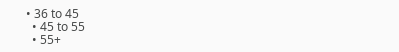• 36 to 45
  • 45 to 55
  • 55+